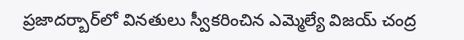ప్రజాదర్బార్‌లో వినతులు స్వీకరించిన ఎమ్మెల్యే విజయ్ చంద్ర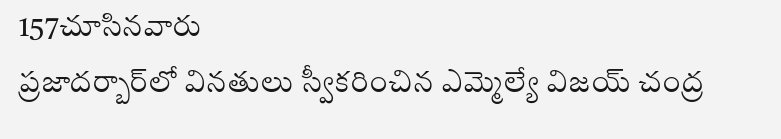157చూసినవారు
ప్రజాదర్బార్‌లో వినతులు స్వీకరించిన ఎమ్మెల్యే విజయ్ చంద్ర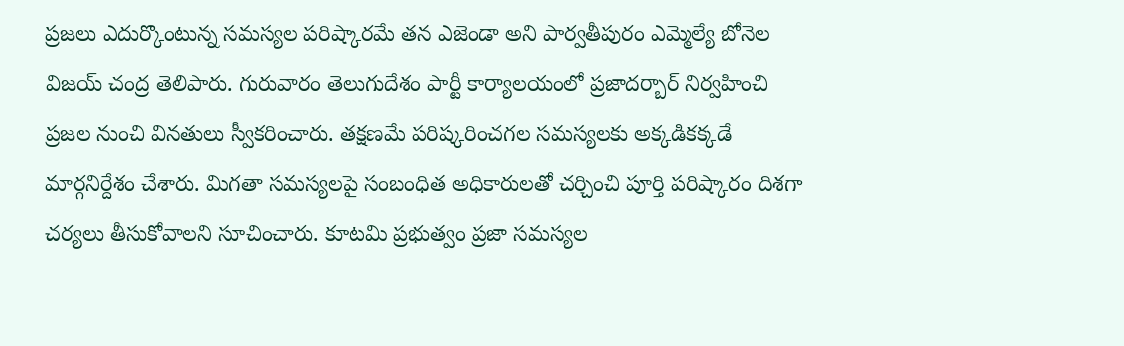ప్రజలు ఎదుర్కొంటున్న సమస్యల పరిష్కారమే తన ఎజెండా అని పార్వతీపురం ఎమ్మెల్యే బోనెల విజయ్ చంద్ర తెలిపారు. గురువారం తెలుగుదేశం పార్టీ కార్యాలయంలో ప్రజాదర్బార్ నిర్వహించి ప్రజల నుంచి వినతులు స్వీకరించారు. తక్షణమే పరిష్కరించగల సమస్యలకు అక్కడికక్కడే మార్గనిర్దేశం చేశారు. మిగతా సమస్యలపై సంబంధిత అధికారులతో చర్చించి పూర్తి పరిష్కారం దిశగా చర్యలు తీసుకోవాలని సూచించారు. కూటమి ప్రభుత్వం ప్రజా సమస్యల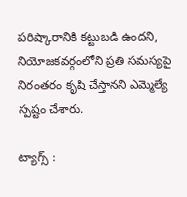పరిష్కారానికి కట్టుబడి ఉందని, నియోజకవర్గంలోని ప్రతి సమస్యపై నిరంతరం కృషి చేస్తానని ఎమ్మెల్యే స్పష్టం చేశారు.

ట్యాగ్స్ :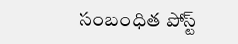సంబంధిత పోస్ట్